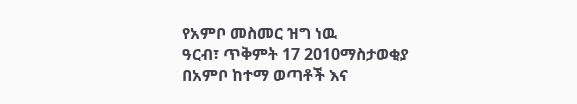የአምቦ መስመር ዝግ ነዉ
ዓርብ፣ ጥቅምት 17 2010ማስታወቂያ
በአምቦ ከተማ ወጣቶች እና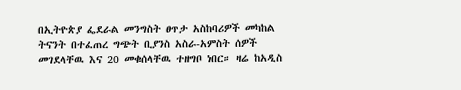በኢትዮጵያ ፌደራል መንግስት ፀጥታ አስከባሪዎች መካከል ትናንት በተፈጠረ ግጭት ቢያንስ አስራ-አምስት ሰዎች መገደላቸዉ እና 20 መቁሰላቸዉ ተዘግቦ ነበር። ዛሬ ከአዲስ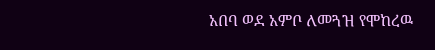አበባ ወደ አምቦ ለመጓዝ የሞከረዉ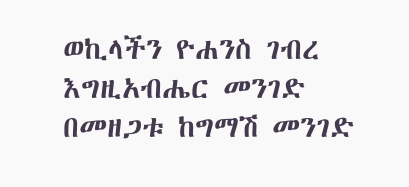ወኪላችን ዮሐንስ ገብረ እግዚአብሔር መንገድ በመዘጋቱ ከግማሽ መንገድ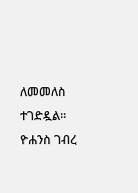ለመመለስ ተገድዷል።
ዮሐንስ ገብረ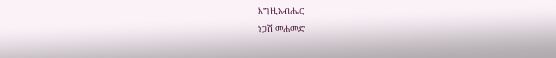እግዚአብሔር
ነጋሽ መሐመድ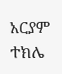አርያም ተክሌ